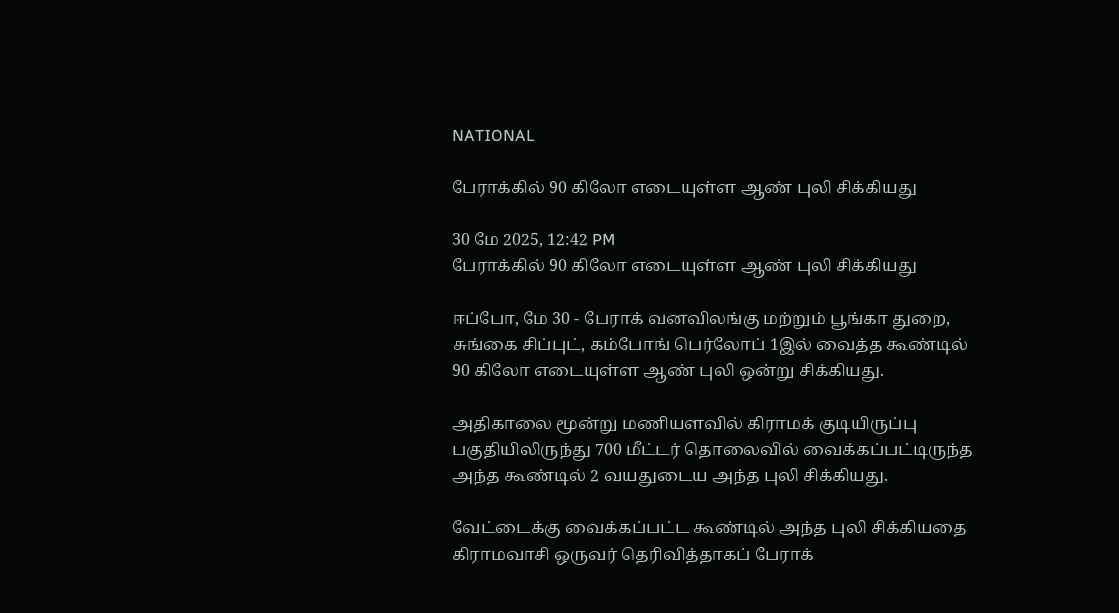NATIONAL

பேராக்கில் 90 கிலோ எடையுள்ள ஆண் புலி சிக்கியது

30 மே 2025, 12:42 PM
பேராக்கில் 90 கிலோ எடையுள்ள ஆண் புலி சிக்கியது

ஈப்போ, மே 30 - பேராக் வனவிலங்கு மற்றும் பூங்கா துறை, சுங்கை சிப்புட், கம்போங் பெர்லோப் 1இல் வைத்த கூண்டில் 90 கிலோ எடையுள்ள ஆண் புலி ஒன்று சிக்கியது.

அதிகாலை மூன்று மணியளவில் கிராமக் குடியிருப்பு பகுதியிலிருந்து 700 மீட்டர் தொலைவில் வைக்கப்பட்டிருந்த அந்த கூண்டில் 2 வயதுடைய அந்த புலி சிக்கியது.

வேட்டைக்கு வைக்கப்பட்ட கூண்டில் அந்த புலி சிக்கியதை கிராமவாசி ஒருவர் தெரிவித்தாகப் பேராக்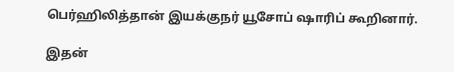பெர்ஹிலித்தான் இயக்குநர் யூசோப் ஷாரிப் கூறினார்.

இதன்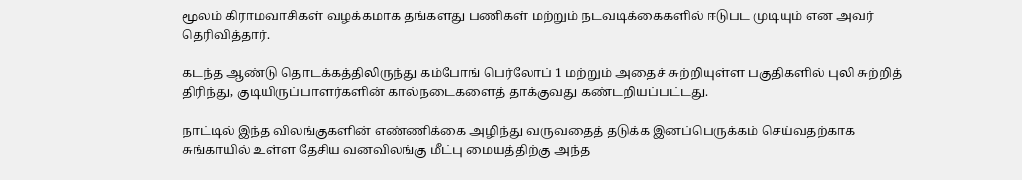மூலம் கிராமவாசிகள் வழக்கமாக தங்களது பணிகள் மற்றும் நடவடிக்கைகளில் ஈடுபட முடியும் என அவர் தெரிவித்தார்.

கடந்த ஆண்டு தொடக்கத்திலிருந்து கம்போங் பெர்லோப் 1 மற்றும் அதைச் சுற்றியுள்ள பகுதிகளில் புலி சுற்றித் திரிந்து, குடியிருப்பாளர்களின் கால்நடைகளைத் தாக்குவது கண்டறியப்பட்டது.

நாட்டில் இந்த விலங்குகளின் எண்ணிக்கை அழிந்து வருவதைத் தடுக்க இனப்பெருக்கம் செய்வதற்காக சுங்காயில் உள்ள தேசிய வனவிலங்கு மீட்பு மையத்திற்கு அந்த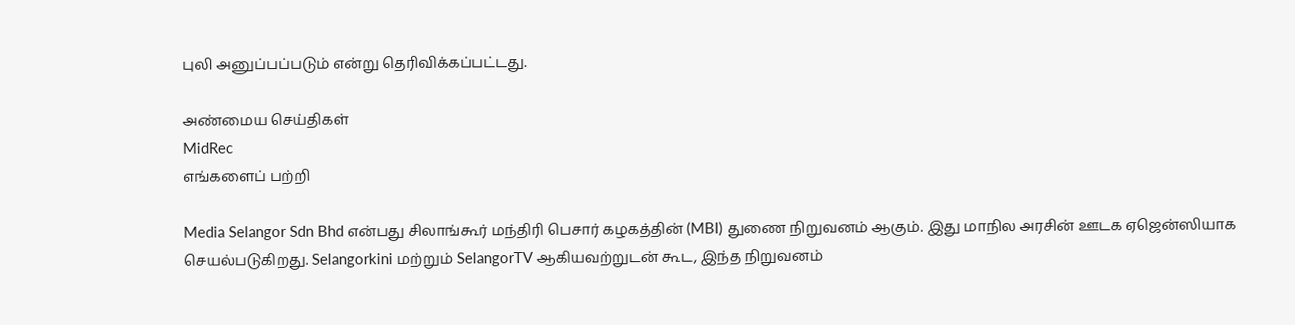புலி அனுப்பப்படும் என்று தெரிவிக்கப்பட்டது.

அண்மைய செய்திகள்
MidRec
எங்களைப் பற்றி

Media Selangor Sdn Bhd என்பது சிலாங்கூர் மந்திரி பெசார் கழகத்தின் (MBI) துணை நிறுவனம் ஆகும். இது மாநில அரசின் ஊடக ஏஜென்ஸியாக செயல்படுகிறது. Selangorkini மற்றும் SelangorTV ஆகியவற்றுடன் கூட, இந்த நிறுவனம்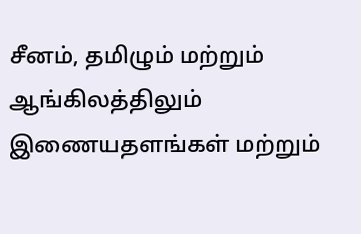சீனம், தமிழும் மற்றும் ஆங்கிலத்திலும் இணையதளங்கள் மற்றும்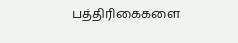பத்திரிகைகளை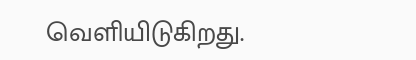வெளியிடுகிறது.